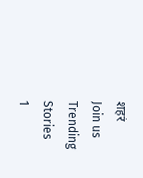शहरं
Join us
Trending Stories
1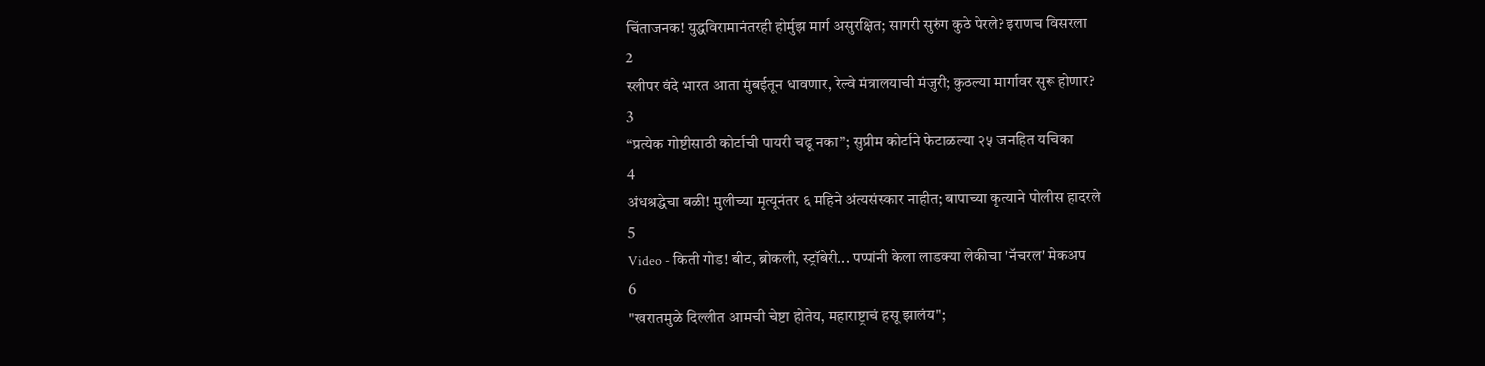चिंताजनक! युद्धविरामानंतरही होर्मुझ मार्ग असुरक्षित; सागरी सुरुंग कुठे पेरले? इराणच विसरला
2
स्लीपर वंदे भारत आता मुंबईतून धावणार, रेल्वे मंत्रालयाची मंजुरी; कुठल्या मार्गावर सुरू होणार?
3
“प्रत्येक गोष्टीसाठी कोर्टाची पायरी चढू नका”; सुप्रीम कोर्टाने फेटाळल्या २५ जनहित यचिका
4
अंधश्रद्धेचा बळी! मुलीच्या मृत्यूनंतर ६ महिने अंत्यसंस्कार नाहीत; बापाच्या कृत्याने पोलीस हादरले
5
Video - किती गोड! बीट, ब्रोकली, स्ट्रॉबेरी... पप्पांनी केला लाडक्या लेकीचा 'नॅचरल' मेकअप
6
"खरातमुळे दिल्लीत आमची चेष्टा होतेय, महाराष्ट्राचं हसू झालंय";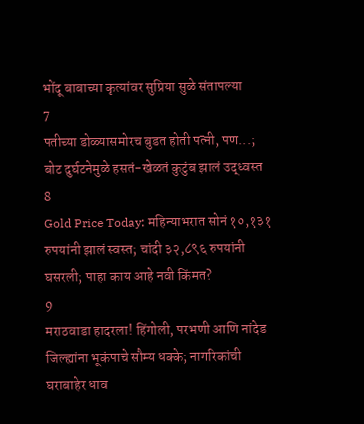भोंदू बाबाच्या कृत्यांवर सुप्रिया सुळे संतापल्या
7
पतीच्या डोळ्यासमोरच बुडत होती पत्नी, पण...; बोट दुर्घटनेमुळे हसतं-खेळतं कुटुंब झालं उद्ध्वस्त
8
Gold Price Today: महिन्याभरात सोनं १०,१३१ रुपयांनी झालं स्वस्त; चांदी ३२,८९६ रुपयांनी घसरली; पाहा काय आहे नवी किंमत?
9
मराठवाडा हादरला! हिंगोली, परभणी आणि नांदेड जिल्ह्यांना भूकंपाचे सौम्य धक्के; नागरिकांची घराबाहेर धाव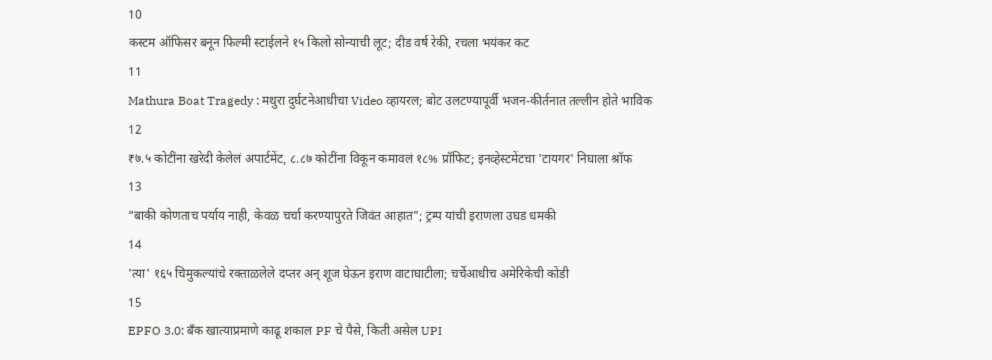10
कस्टम ऑफिसर बनून फिल्मी स्टाईलने १५ किलो सोन्याची लूट; दीड वर्ष रेकी, रचला भयंकर कट
11
Mathura Boat Tragedy : मथुरा दुर्घटनेआधीचा Video व्हायरल; बोट उलटण्यापूर्वी भजन-कीर्तनात तल्लीन होते भाविक
12
₹७.५ कोटींना खरेदी केलेलं अपार्टमेंट, ८.८७ कोटींना विकून कमावलं १८% प्रॉफिट; इनव्हेस्टमेंटचा 'टायगर' निघाला श्रॉफ
13
“बाकी कोणताच पर्याय नाही, केवळ चर्चा करण्यापुरते जिवंत आहात”; ट्रम्प यांची इराणला उघड धमकी
14
'त्या' १६५ चिमुकल्यांचे रक्ताळलेले दप्तर अन् शूज घेऊन इराण वाटाघाटीला; चर्चेआधीच अमेरिकेची कोंडी
15
EPFO 3.0: बँक खात्याप्रमाणे काढू शकाल PF चे पैसे, किती असेल UPI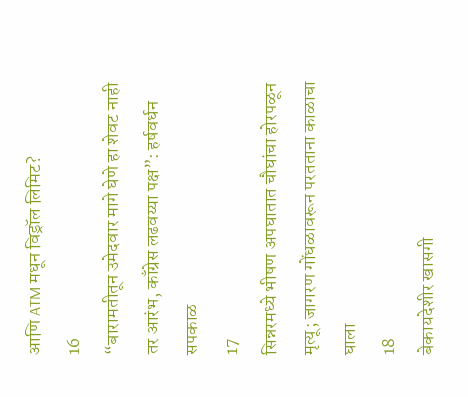आणि ATM मधून विड्रॉल लिमिट?
16
“बारामतीतून उमेदवार मागे घेणे हा शेवट नाही तर आरंभ, काँग्रेस लढवय्या पक्ष”: हर्षवर्धन सपकाळ
17
सिन्नरमध्ये भीषण अपघातात चौघांचा होरपळून मृत्यू; जागरण गोंधळावरून परतताना काळाचा घाला
18
बेकायदेशीर खासगी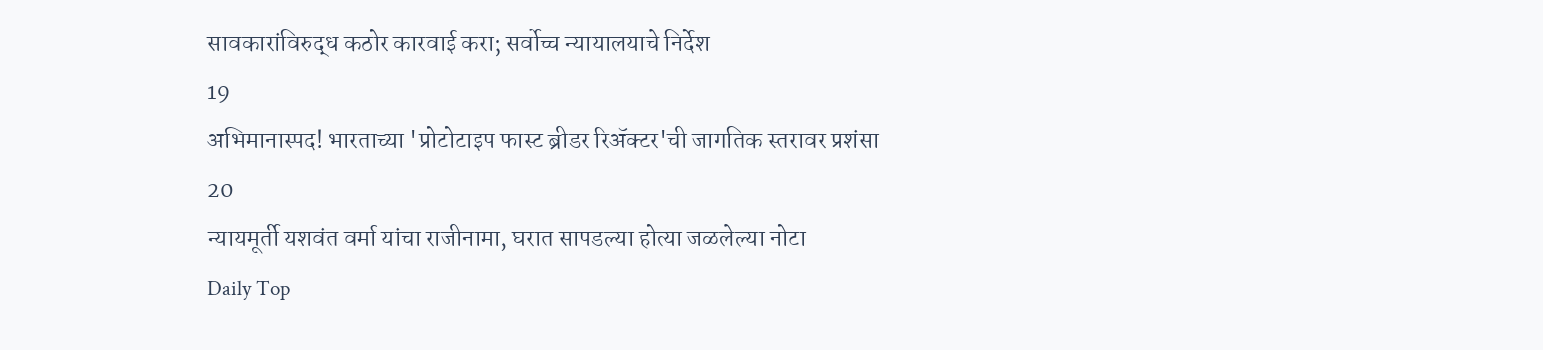सावकारांविरुद्ध कठोर कारवाई करा; सर्वोच्च न्यायालयाचे निर्देश
19
अभिमानास्पद! भारताच्या 'प्रोटोटाइप फास्ट ब्रीडर रिॲक्टर'ची जागतिक स्तरावर प्रशंसा
20
न्यायमूर्ती यशवंत वर्मा यांचा राजीनामा, घरात सापडल्या होत्या जळलेल्या नोटा
Daily Top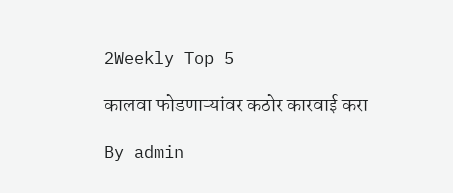2Weekly Top 5

कालवा फोडणाऱ्यांवर कठोर कारवाई करा

By admin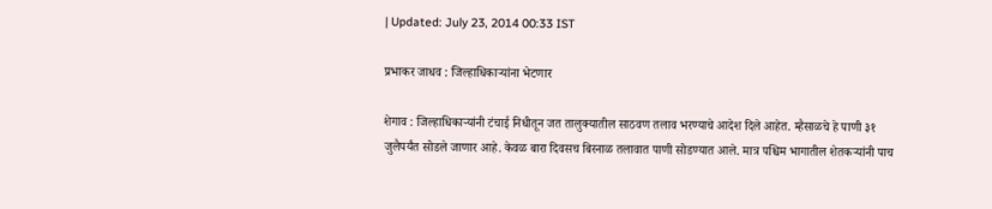| Updated: July 23, 2014 00:33 IST

प्रभाकर जाधव : जिल्हाधिकाऱ्यांना भेटणार

शेगाव : जिल्हाधिकाऱ्यांनी टंचाई निधीतून जत तालुक्यातील साठवण तलाव भरण्याचे आदेश दिले आहेत. म्हैसाळचे हे पाणी ३१ जुलैपर्यंत सोडले जाणार आहे. केवळ बारा दिवसच बिरनाळ तलावात पाणी सोडण्यात आले. मात्र पश्चिम भागातील शेतकऱ्यांनी पाच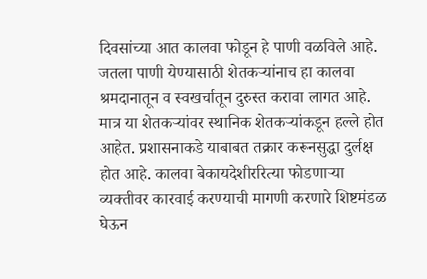दिवसांच्या आत कालवा फोडून हे पाणी वळविले आहे. जतला पाणी येण्यासाठी शेतकऱ्यांनाच हा कालवा श्रमदानातून व स्वखर्चातून दुरुस्त करावा लागत आहे. मात्र या शेतकऱ्यांवर स्थानिक शेतकऱ्यांकडून हल्ले होत आहेत. प्रशासनाकडे याबाबत तक्रार करूनसुद्धा दुर्लक्ष होत आहे. कालवा बेकायदेशीररित्या फोडणाऱ्या व्यक्तीवर कारवाई करण्याची मागणी करणारे शिष्टमंडळ घेऊन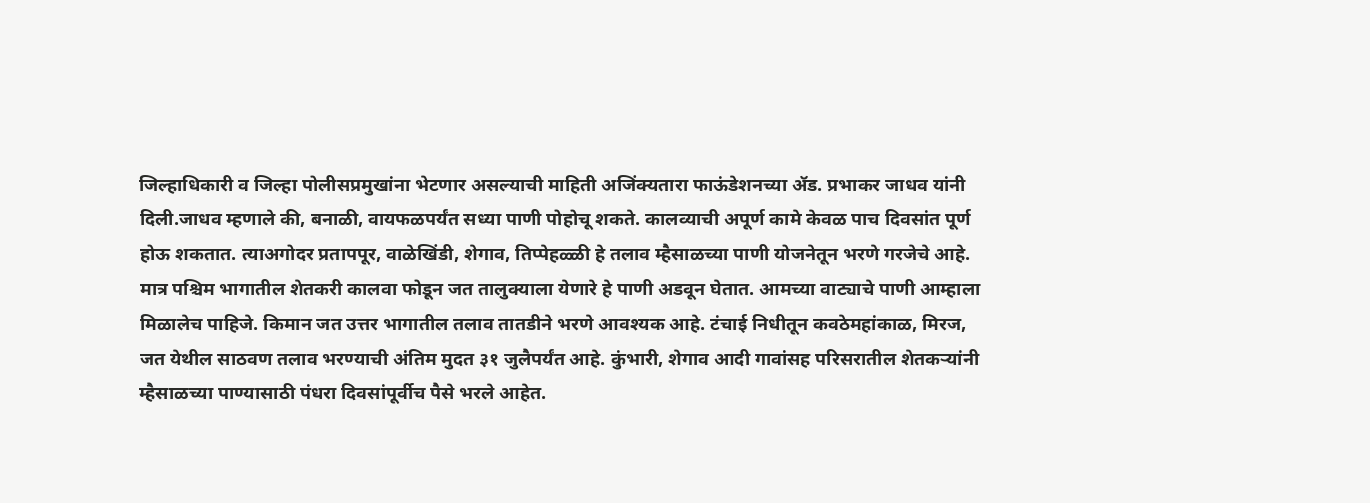जिल्हाधिकारी व जिल्हा पोलीसप्रमुखांना भेटणार असल्याची माहिती अजिंक्यतारा फाऊंडेशनच्या अ‍ॅड. प्रभाकर जाधव यांनी दिली.जाधव म्हणाले की, बनाळी, वायफळपर्यंत सध्या पाणी पोहोचू शकते. कालव्याची अपूर्ण कामे केवळ पाच दिवसांत पूर्ण होऊ शकतात. त्याअगोदर प्रतापपूर, वाळेखिंडी, शेगाव, तिप्पेहळ्ळी हे तलाव म्हैसाळच्या पाणी योजनेतून भरणे गरजेचे आहे. मात्र पश्चिम भागातील शेतकरी कालवा फोडून जत तालुक्याला येणारे हे पाणी अडवून घेतात. आमच्या वाट्याचे पाणी आम्हाला मिळालेच पाहिजे. किमान जत उत्तर भागातील तलाव तातडीने भरणे आवश्यक आहे. टंचाई निधीतून कवठेमहांकाळ, मिरज, जत येथील साठवण तलाव भरण्याची अंतिम मुदत ३१ जुलैपर्यंत आहे. कुंभारी, शेगाव आदी गावांसह परिसरातील शेतकऱ्यांनी म्हैसाळच्या पाण्यासाठी पंधरा दिवसांपूर्वीच पैसे भरले आहेत.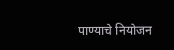पाण्याचे नियोजन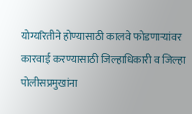योग्यरितीने होण्यासाठी कालवे फोडणाऱ्यांवर कारवाई करण्यासाठी जिल्हाधिकारी व जिल्हा पोलीसप्रमुखांना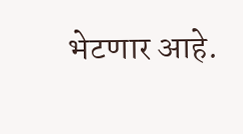भेटणार आहे.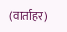(वार्ताहर)